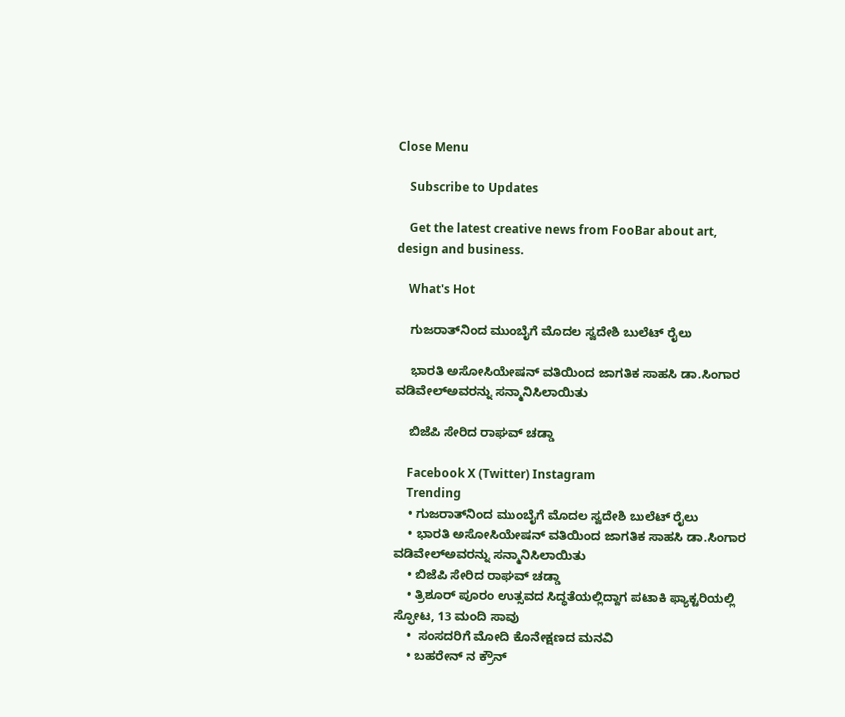Close Menu

    Subscribe to Updates

    Get the latest creative news from FooBar about art, design and business.

    What's Hot

    ಗುಜರಾತ್‌ನಿಂದ ಮುಂಬೈಗೆ ಮೊದಲ ಸ್ವದೇಶಿ ಬುಲೆಟ್ ರೈಲು

    ಭಾರತಿ ಅಸೋಸಿಯೇಷನ್ ವತಿಯಿಂದ ಜಾಗತಿಕ ಸಾಹಸಿ ಡಾ.ಸಿಂಗಾರ ವಡಿವೇಲ್ಅವರನ್ನು ಸನ್ಮಾನಿಸಿಲಾಯಿತು

    ಬಿಜೆಪಿ ಸೇರಿದ ರಾಘವ್ ಚಡ್ಡಾ

    Facebook X (Twitter) Instagram
    Trending
    • ಗುಜರಾತ್‌ನಿಂದ ಮುಂಬೈಗೆ ಮೊದಲ ಸ್ವದೇಶಿ ಬುಲೆಟ್ ರೈಲು
    • ಭಾರತಿ ಅಸೋಸಿಯೇಷನ್ ವತಿಯಿಂದ ಜಾಗತಿಕ ಸಾಹಸಿ ಡಾ.ಸಿಂಗಾರ ವಡಿವೇಲ್ಅವರನ್ನು ಸನ್ಮಾನಿಸಿಲಾಯಿತು
    • ಬಿಜೆಪಿ ಸೇರಿದ ರಾಘವ್ ಚಡ್ಡಾ
    • ತ್ರಿಶೂರ್ ಪೂರಂ ಉತ್ಸವದ ಸಿದ್ಧತೆಯಲ್ಲಿದ್ದಾಗ ಪಟಾಕಿ ಫ್ಯಾಕ್ಟರಿಯಲ್ಲಿ ಸ್ಫೋಟ, 13 ಮಂದಿ ಸಾವು
    •  ಸಂಸದರಿಗೆ ಮೋದಿ ಕೊನೇಕ್ಷಣದ ಮನವಿ
    • ಬಹರೇನ್ ನ ಕ್ರೌನ್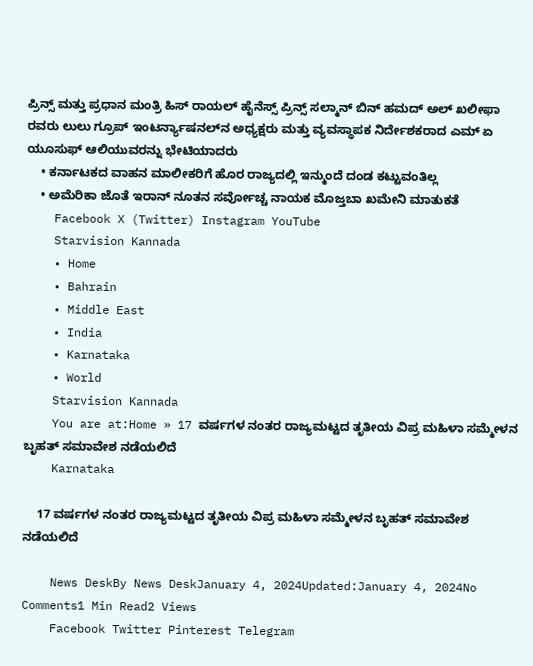ಪ್ರಿನ್ಸ್ ಮತ್ತು ಪ್ರಧಾನ ಮಂತ್ರಿ ಹಿಸ್ ರಾಯಲ್ ಹೈನೆಸ್ಸ್ ಪ್ರಿನ್ಸ್ ಸಲ್ಮಾನ್ ಬಿನ್ ಹಮದ್ ಅಲ್ ಖಲೀಫಾ ರವರು ಲುಲು ಗ್ರೂಪ್ ಇಂಟರ್ನ್ಯಾಷನಲ್‌ನ ಅಧ್ಯಕ್ಷರು ಮತ್ತು ವ್ಯವಸ್ಥಾಪಕ ನಿರ್ದೇಶಕರಾದ ಎಮ್ ಏ ಯೂಸುಫ್ ಆಲಿಯುವರನ್ನು ಭೇಟಿಯಾದರು
    • ಕರ್ನಾಟಕದ ವಾಹನ ಮಾಲೀಕರಿಗೆ ಹೊರ ರಾಜ್ಯದಲ್ಲಿ ಇನ್ಮುಂದೆ ದಂಡ ಕಟ್ಟುವಂತಿಲ್ಲ
    • ಅಮೆರಿಕಾ ಜೊತೆ ಇರಾನ್ ನೂತನ ಸರ್ವೋಚ್ಚ ನಾಯಕ ಮೊಜ್ತಬಾ ಖಮೇನಿ ಮಾತುಕತೆ
    Facebook X (Twitter) Instagram YouTube
    Starvision Kannada
    • Home
    • Bahrain
    • Middle East
    • India
    • Karnataka
    • World
    Starvision Kannada
    You are at:Home » 17 ವರ್ಷಗಳ ನಂತರ ರಾಜ್ಯಮಟ್ಟದ ತೃತೀಯ ವಿಪ್ರ ಮಹಿಳಾ ಸಮ್ಮೇಳನ ಬೃಹತ್‌ ಸಮಾವೇಶ ನಡೆಯಲಿದೆ
    Karnataka

    17 ವರ್ಷಗಳ ನಂತರ ರಾಜ್ಯಮಟ್ಟದ ತೃತೀಯ ವಿಪ್ರ ಮಹಿಳಾ ಸಮ್ಮೇಳನ ಬೃಹತ್‌ ಸಮಾವೇಶ ನಡೆಯಲಿದೆ

    News DeskBy News DeskJanuary 4, 2024Updated:January 4, 2024No Comments1 Min Read2 Views
    Facebook Twitter Pinterest Telegram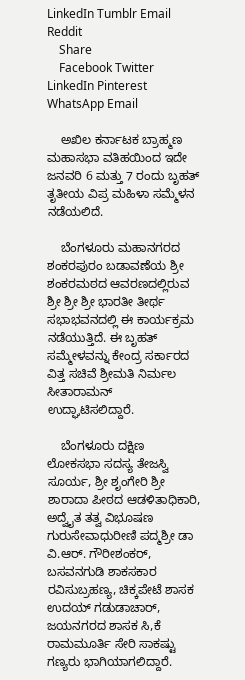LinkedIn Tumblr Email Reddit
    Share
    Facebook Twitter LinkedIn Pinterest WhatsApp Email

    ಅಖಿಲ ಕರ್ನಾಟಕ ಬ್ರಾಹ್ಮಣ ಮಹಾಸಭಾ ವತಿಹಯಿಂದ ಇದೇ ಜನವರಿ 6 ಮತ್ತು 7 ರಂದು ಬೃಹತ್ ತೃತೀಯ ವಿಪ್ರ ಮಹಿಳಾ ಸಮ್ಮೆಳನ ನಡೆಯಲಿದೆ.

    ಬೆಂಗಳೂರು ಮಹಾನಗರದ ಶಂಕರಪುರಂ ಬಡಾವಣೆಯ ಶ್ರೀ ಶಂಕರಮಠದ ಆವರಣದಲ್ಲಿರುವ ಶ್ರೀ ಶ್ರೀ ಶ್ರೀ ಭಾರತೀ ತೀರ್ಥ ಸಭಾಭವನದಲ್ಲಿ ಈ ಕಾರ್ಯಕ್ರಮ ನಡೆಯುತ್ತಿದೆ. ಈ ಬೃಹತ್‌ ಸಮ್ಮೇಳವನ್ನು ಕೇಂದ್ರ ಸರ್ಕಾರದ ವಿತ್ತ ಸಚಿವೆ ಶ್ರೀಮತಿ ನಿರ್ಮಲ ಸೀತಾರಾಮನ್‌ ಉದ್ಘಾಟಿಸಲಿದ್ದಾರೆ.

    ಬೆಂಗಳೂರು ದಕ್ಷಿಣ ಲೋಕಸಭಾ ಸದಸ್ಯ ತೇಜಸ್ವಿ ಸೂರ್ಯ, ಶ್ರೀ ಶೃಂಗೇರಿ ಶ್ರೀ ಶಾರಾದಾ ಪೀಠದ ಆಡಳಿತಾಧಿಕಾರಿ, ಅದ್ವೈತ ತತ್ವ ವಿಭೂಷಣ ಗುರುಸೇವಾಧುರೀಣಿ ಪದ್ಮಶ್ರೀ ಡಾ ವಿ.ಆರ್‌. ಗೌರೀಶಂಕರ್‌, ಬಸವನಗುಡಿ ಶಾಕಸಕಾರ ರವಿಸುಬ್ರಹಣ್ಯ, ಚಿಕ್ಕಪೇಟೆ ಶಾಸಕ ಉದಯ್‌ ಗಡುಡಾಚಾರ್‌, ಜಯನಗರದ ಶಾಸಕ ಸಿ,ಕೆ ರಾಮಮೂರ್ತಿ ಸೇರಿ ಸಾಕಷ್ಟು ಗಣ್ಯರು ಭಾಗಿಯಾಗಲಿದ್ದಾರೆ.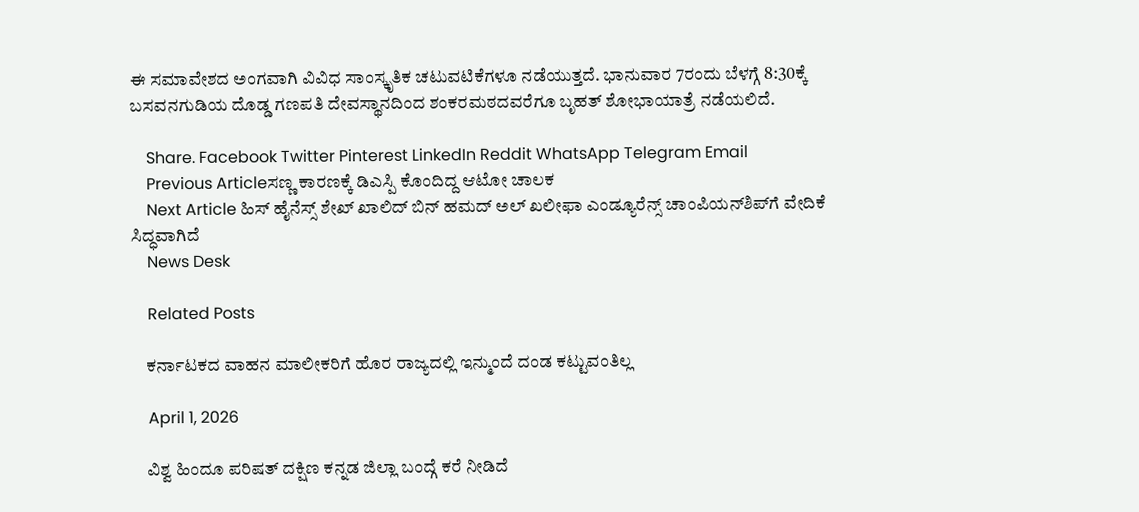ಈ ಸಮಾವೇಶದ ಅಂಗವಾಗಿ ವಿವಿಧ ಸಾಂಸ್ಕೃತಿಕ ಚಟುವಟಿಕೆಗಳೂ ನಡೆಯುತ್ತದೆ. ಭಾನುವಾರ 7ರಂದು ಬೆಳಗ್ಗೆ 8:30ಕ್ಕೆ ಬಸವನಗುಡಿಯ ದೊಡ್ಡ ಗಣಪತಿ ದೇವಸ್ಥಾನದಿಂದ ಶಂಕರಮಠದವರೆಗೂ ಬೃಹತ್‌ ಶೋಭಾಯಾತ್ರೆ ನಡೆಯಲಿದೆ.

    Share. Facebook Twitter Pinterest LinkedIn Reddit WhatsApp Telegram Email
    Previous Articleಸಣ್ಣ ಕಾರಣಕ್ಕೆ ಡಿಎಸ್ಪಿ ಕೊಂದಿದ್ದ ಆಟೋ ಚಾಲಕ
    Next Article ಹಿಸ್ ಹೈನೆಸ್ಸ್ ಶೇಖ್ ಖಾಲಿದ್ ಬಿನ್ ಹಮದ್ ಅಲ್ ಖಲೀಫಾ ಎಂಡ್ಯೂರೆನ್ಸ್ ಚಾಂಪಿಯನ್‌ಶಿಪ್‌ಗೆ ವೇದಿಕೆ ಸಿದ್ಧವಾಗಿದೆ
    News Desk

    Related Posts

    ಕರ್ನಾಟಕದ ವಾಹನ ಮಾಲೀಕರಿಗೆ ಹೊರ ರಾಜ್ಯದಲ್ಲಿ ಇನ್ಮುಂದೆ ದಂಡ ಕಟ್ಟುವಂತಿಲ್ಲ

    April 1, 2026

    ವಿಶ್ವ ಹಿಂದೂ ಪರಿಷತ್ ದಕ್ಷಿಣ ಕನ್ನಡ ಜಿಲ್ಲಾ ಬಂದ್ಗೆ ಕರೆ ನೀಡಿದೆ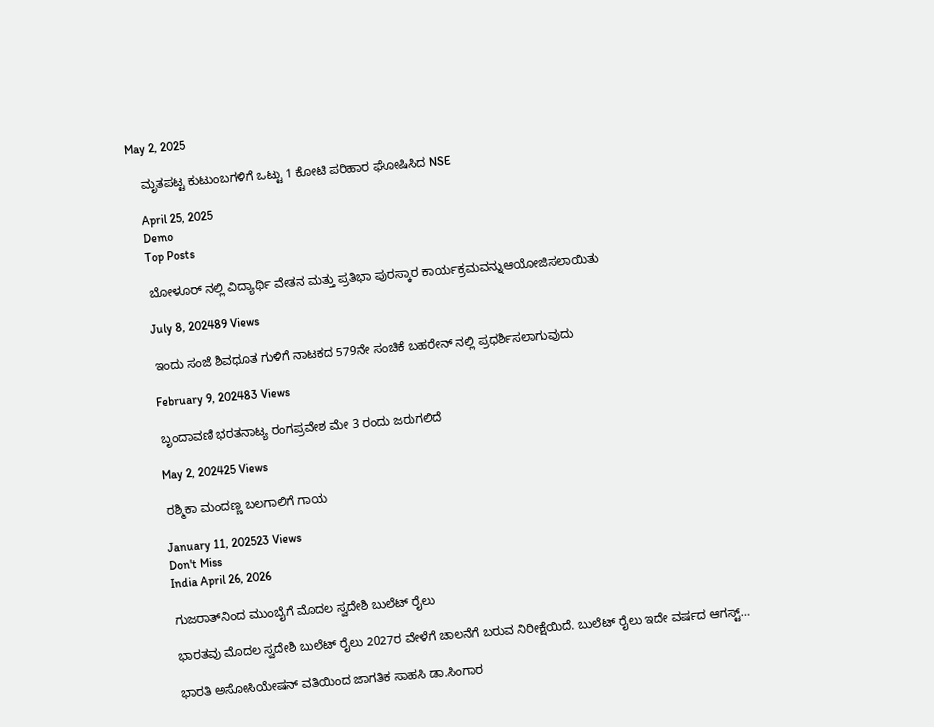May 2, 2025

    ಮೃತಪಟ್ಟ ಕುಟುಂಬಗಳಿಗೆ ಒಟ್ಟು 1 ಕೋಟಿ ಪರಿಹಾರ ಘೋಷಿಸಿದ NSE

    April 25, 2025
    Demo
    Top Posts

    ಬೋಳೂರ್ ನಲ್ಲಿ ವಿದ್ಯಾರ್ಥಿ ವೇತನ ಮತ್ತು ಪ್ರತಿಭಾ ಪುರಸ್ಕಾರ ಕಾರ್ಯಕ್ರಮವನ್ನುಆಯೋಜಿಸಲಾಯಿತು

    July 8, 202489 Views

    ಇಂದು ಸಂಜೆ ಶಿವಧೂತ ಗುಳಿಗೆ ನಾಟಕದ 579ನೇ ಸಂಚಿಕೆ ಬಹರೇನ್ ನಲ್ಲಿ ಪ್ರಧರ್ಶಿಸಲಾಗುವುದು

    February 9, 202483 Views

    ಬೃಂದಾವಣಿ ಭರತನಾಟ್ಯ ರಂಗಪ್ರವೇಶ ಮೇ 3 ರಂದು ಜರುಗಲಿದೆ

    May 2, 202425 Views

    ರಶ್ಮಿಕಾ ಮಂದಣ್ಣ ಬಲಗಾಲಿಗೆ ಗಾಯ

    January 11, 202523 Views
    Don't Miss
    India April 26, 2026

    ಗುಜರಾತ್‌ನಿಂದ ಮುಂಬೈಗೆ ಮೊದಲ ಸ್ವದೇಶಿ ಬುಲೆಟ್ ರೈಲು

    ಭಾರತವು ಮೊದಲ ಸ್ವದೇಶಿ ಬುಲೆಟ್ ರೈಲು 2027ರ ವೇಳೆಗೆ ಚಾಲನೆಗೆ ಬರುವ ನಿರೀಕ್ಷೆಯಿದೆ. ಬುಲೆಟ್ ರೈಲು ಇದೇ ವರ್ಷದ ಆಗಸ್ಟ್…

    ಭಾರತಿ ಅಸೋಸಿಯೇಷನ್ ವತಿಯಿಂದ ಜಾಗತಿಕ ಸಾಹಸಿ ಡಾ.ಸಿಂಗಾರ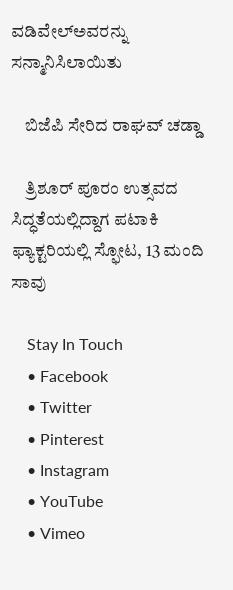ವಡಿವೇಲ್ಅವರನ್ನು ಸನ್ಮಾನಿಸಿಲಾಯಿತು

    ಬಿಜೆಪಿ ಸೇರಿದ ರಾಘವ್ ಚಡ್ಡಾ

    ತ್ರಿಶೂರ್ ಪೂರಂ ಉತ್ಸವದ ಸಿದ್ಧತೆಯಲ್ಲಿದ್ದಾಗ ಪಟಾಕಿ ಫ್ಯಾಕ್ಟರಿಯಲ್ಲಿ ಸ್ಫೋಟ, 13 ಮಂದಿ ಸಾವು

    Stay In Touch
    • Facebook
    • Twitter
    • Pinterest
    • Instagram
    • YouTube
    • Vimeo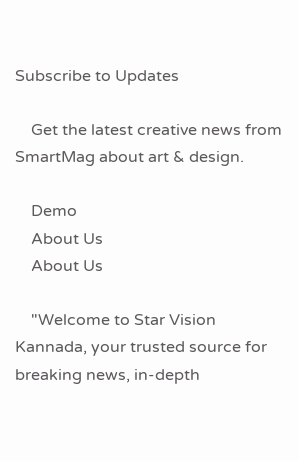Subscribe to Updates

    Get the latest creative news from SmartMag about art & design.

    Demo
    About Us
    About Us

    "Welcome to Star Vision Kannada, your trusted source for breaking news, in-depth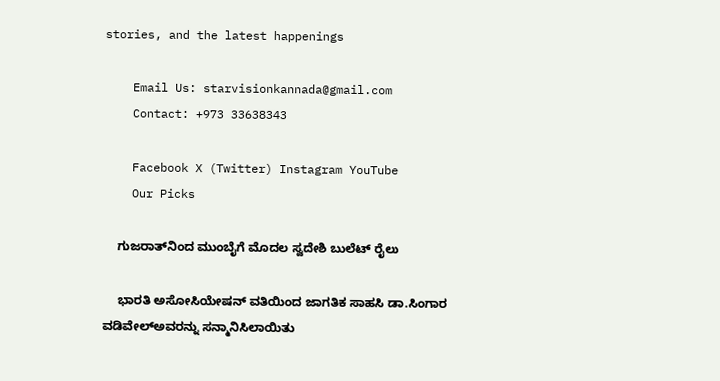stories, and the latest happenings

    Email Us: starvisionkannada@gmail.com
    Contact: +973 33638343

    Facebook X (Twitter) Instagram YouTube
    Our Picks

    ಗುಜರಾತ್‌ನಿಂದ ಮುಂಬೈಗೆ ಮೊದಲ ಸ್ವದೇಶಿ ಬುಲೆಟ್ ರೈಲು

    ಭಾರತಿ ಅಸೋಸಿಯೇಷನ್ ವತಿಯಿಂದ ಜಾಗತಿಕ ಸಾಹಸಿ ಡಾ.ಸಿಂಗಾರ ವಡಿವೇಲ್ಅವರನ್ನು ಸನ್ಮಾನಿಸಿಲಾಯಿತು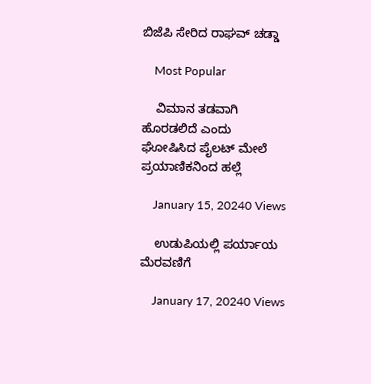ಬಿಜೆಪಿ ಸೇರಿದ ರಾಘವ್ ಚಡ್ಡಾ

    Most Popular

    ವಿಮಾನ ತಡವಾಗಿ ಹೊರಡಲಿದೆ ಎಂದು ಘೋಷಿಸಿದ ಪೈಲಟ್ ಮೇಲೆ ಪ್ರಯಾಣಿಕನಿಂದ ಹಲ್ಲೆ

    January 15, 20240 Views

    ಉಡುಪಿಯಲ್ಲಿ ಪರ್ಯಾಯ ಮೆರವಣಿಗೆ

    January 17, 20240 Views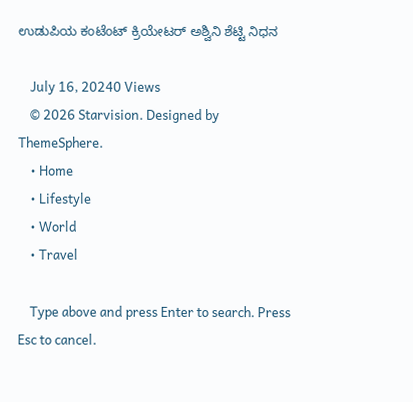ಉಡುಪಿಯ ಕಂಟೆಂಟ್ ಕ್ರಿಯೇಟರ್ ಅಶ್ವಿನಿ ಶೆಟ್ಟಿ ನಿಧನ

    July 16, 20240 Views
    © 2026 Starvision. Designed by ThemeSphere.
    • Home
    • Lifestyle
    • World
    • Travel

    Type above and press Enter to search. Press Esc to cancel.